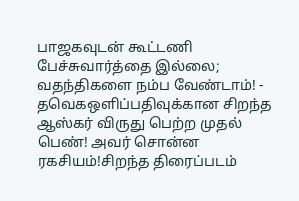பாஜகவுடன் கூட்டணி பேச்சுவார்த்தை இல்லை; வதந்திகளை நம்ப வேண்டாம்! - தவெகஒளிப்பதிவுக்கான சிறந்த ஆஸ்கர் விருது பெற்ற முதல் பெண்! அவர் சொன்ன ரகசியம்!சிறந்த திரைப்படம்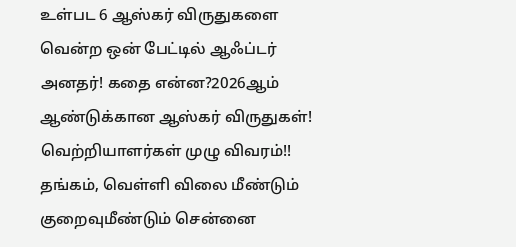உள்பட 6 ஆஸ்கர் விருதுகளை வென்ற ஒன் பேட்டில் ஆஃப்டர் அனதர்! கதை என்ன?2026ஆம் ஆண்டுக்கான ஆஸ்கர் விருதுகள்! வெற்றியாளர்கள் முழு விவரம்!! தங்கம், வெள்ளி விலை மீண்டும் குறைவுமீண்டும் சென்னை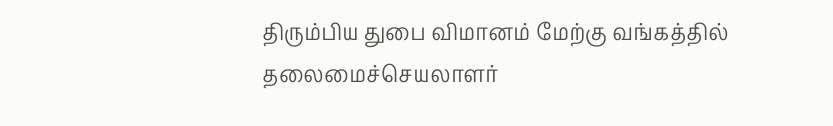திரும்பிய துபை விமானம் மேற்கு வங்கத்தில் தலைமைச்செயலாளர்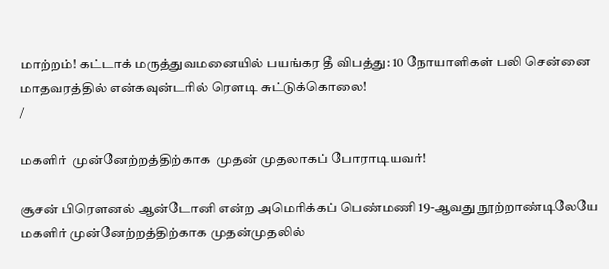மாற்றம்! கட்டாக் மருத்துவமனையில் பயங்கர தீ விபத்து: 10 நோயாளிகள் பலி சென்னை மாதவரத்தில் என்கவுன்டரில் ரௌடி சுட்டுக்கொலை!
/

மகளிர்  முன்னேற்றத்திற்காக  முதன் முதலாகப் போராடியவர்!

சூசன் பிரௌனல் ஆன்டோனி என்ற அமெரிக்கப் பெண்மணி 19-ஆவது நூற்றாண்டிலேயே மகளிர் முன்னேற்றத்திற்காக முதன்முதலில்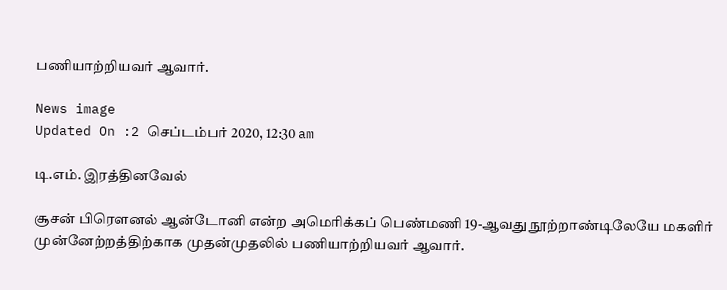பணியாற்றியவர் ஆவார்.

News image
Updated On :2 செப்டம்பர் 2020, 12:30 am

டி.எம். இரத்தினவேல்

சூசன் பிரௌனல் ஆன்டோனி என்ற அமெரிக்கப் பெண்மணி 19-ஆவது நூற்றாண்டிலேயே மகளிர் முன்னேற்றத்திற்காக முதன்முதலில் பணியாற்றியவர் ஆவார்.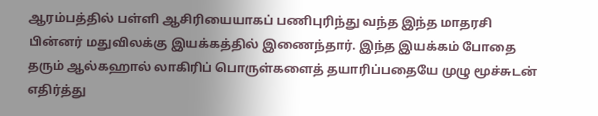ஆரம்பத்தில் பள்ளி ஆசிரியையாகப் பணிபுரிந்து வந்த இந்த மாதரசி பின்னர் மதுவிலக்கு இயக்கத்தில் இணைந்தார். இந்த இயக்கம் போதை தரும் ஆல்கஹால் லாகிரிப் பொருள்களைத் தயாரிப்பதையே முழு மூச்சுடன் எதிர்த்து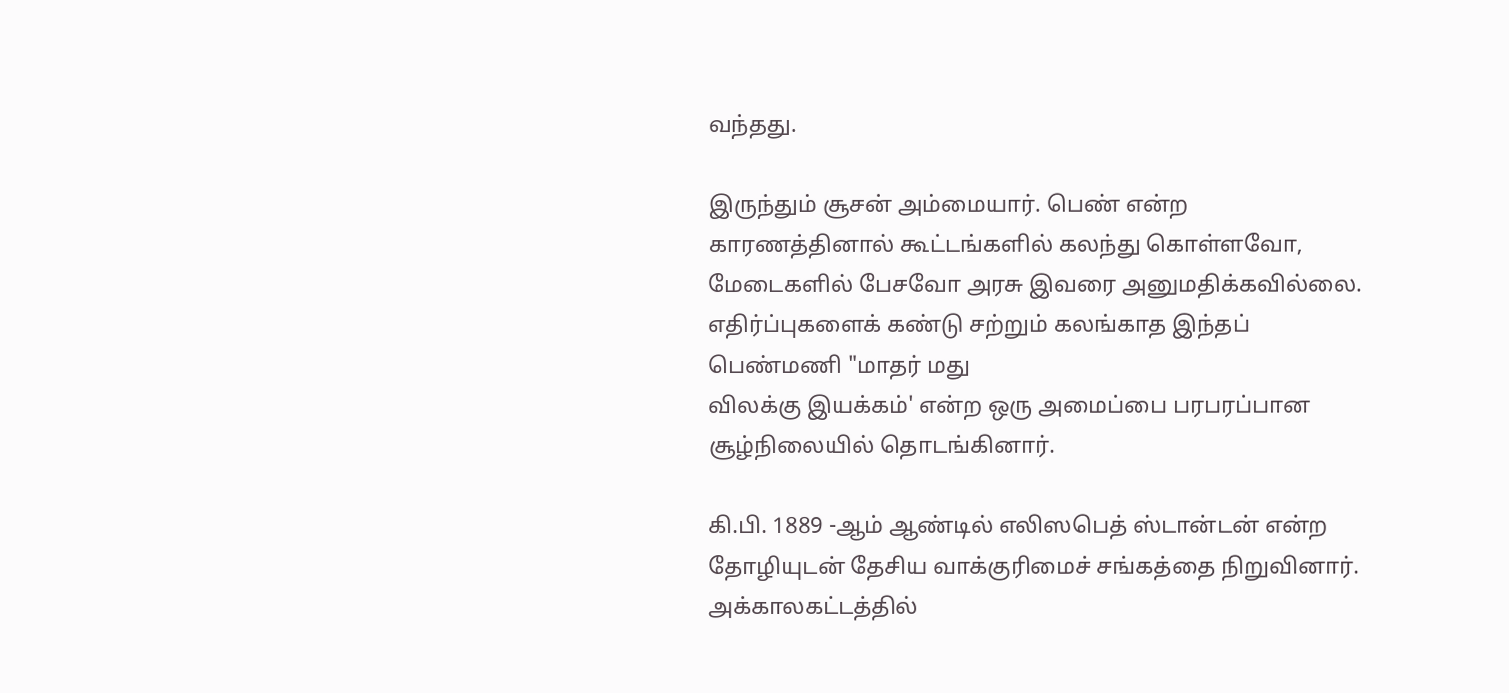வந்தது.

இருந்தும் சூசன் அம்மையார். பெண் என்ற காரணத்தினால் கூட்டங்களில் கலந்து கொள்ளவோ, மேடைகளில் பேசவோ அரசு இவரை அனுமதிக்கவில்லை.
எதிர்ப்புகளைக் கண்டு சற்றும் கலங்காத இந்தப் பெண்மணி "மாதர் மது
விலக்கு இயக்கம்' என்ற ஒரு அமைப்பை பரபரப்பான சூழ்நிலையில் தொடங்கினார்.

கி.பி. 1889 -ஆம் ஆண்டில் எலிஸபெத் ஸ்டான்டன் என்ற தோழியுடன் தேசிய வாக்குரிமைச் சங்கத்தை நிறுவினார். அக்காலகட்டத்தில்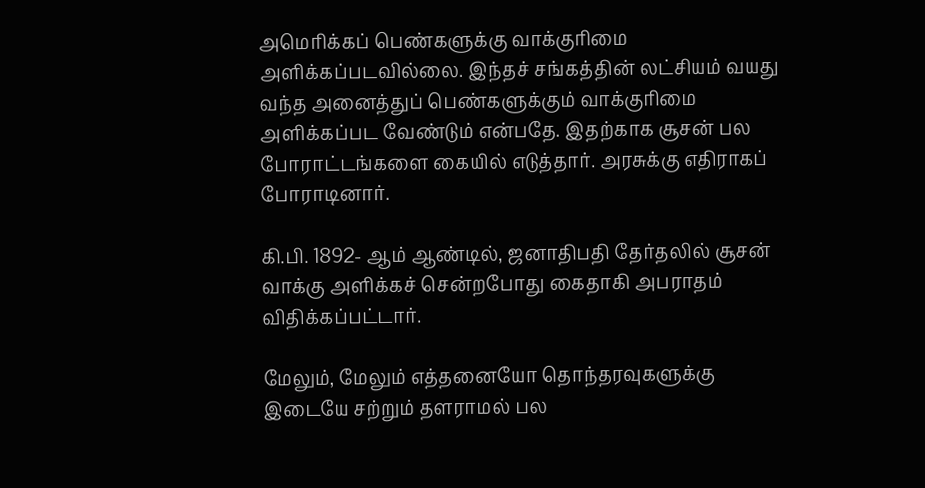அமெரிக்கப் பெண்களுக்கு வாக்குரிமை அளிக்கப்படவில்லை. இந்தச் சங்கத்தின் லட்சியம் வயது வந்த அனைத்துப் பெண்களுக்கும் வாக்குரிமை அளிக்கப்பட வேண்டும் என்பதே. இதற்காக சூசன் பல போராட்டங்களை கையில் எடுத்தார். அரசுக்கு எதிராகப் போராடினார்.

கி.பி. 1892- ஆம் ஆண்டில், ஜனாதிபதி தேர்தலில் சூசன் வாக்கு அளிக்கச் சென்றபோது கைதாகி அபராதம் விதிக்கப்பட்டார்.

மேலும், மேலும் எத்தனையோ தொந்தரவுகளுக்கு இடையே சற்றும் தளராமல் பல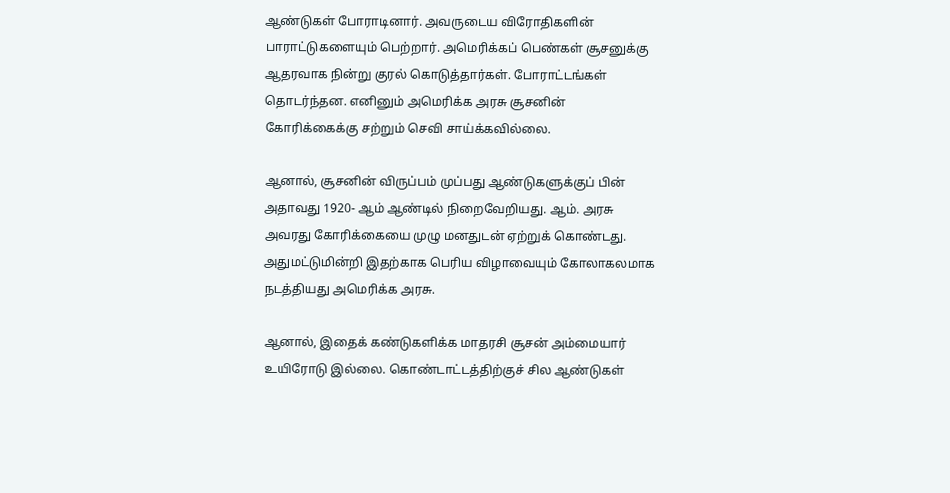ஆண்டுகள் போராடினார். அவருடைய விரோதிகளின் பாராட்டுகளையும் பெற்றார். அமெரிக்கப் பெண்கள் சூசனுக்கு ஆதரவாக நின்று குரல் கொடுத்தார்கள். போராட்டங்கள் தொடர்ந்தன. எனினும் அமெரிக்க அரசு சூசனின் கோரிக்கைக்கு சற்றும் செவி சாய்க்கவில்லை.

ஆனால், சூசனின் விருப்பம் முப்பது ஆண்டுகளுக்குப் பின் அதாவது 1920- ஆம் ஆண்டில் நிறைவேறியது. ஆம். அரசு அவரது கோரிக்கையை முழு மனதுடன் ஏற்றுக் கொண்டது. அதுமட்டுமின்றி இதற்காக பெரிய விழாவையும் கோலாகலமாக நடத்தியது அமெரிக்க அரசு.

ஆனால், இதைக் கண்டுகளிக்க மாதரசி சூசன் அம்மையார் உயிரோடு இல்லை. கொண்டாட்டத்திற்குச் சில ஆண்டுகள்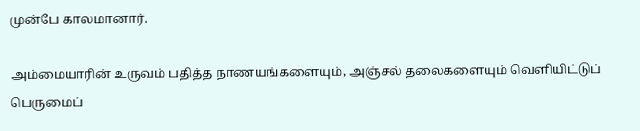முன்பே காலமானார்.

அம்மையாரின் உருவம் பதித்த நாணயங்களையும், அஞ்சல் தலைகளையும் வெளியிட்டுப் பெருமைப்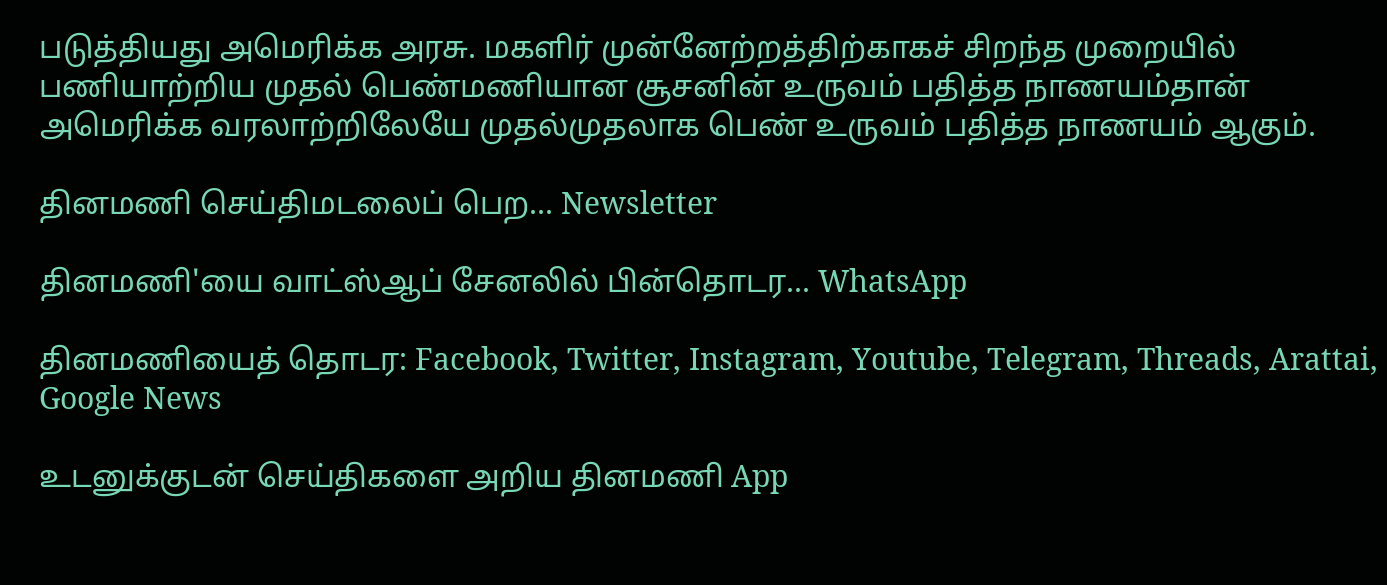படுத்தியது அமெரிக்க அரசு. மகளிர் முன்னேற்றத்திற்காகச் சிறந்த முறையில் பணியாற்றிய முதல் பெண்மணியான சூசனின் உருவம் பதித்த நாணயம்தான் அமெரிக்க வரலாற்றிலேயே முதல்முதலாக பெண் உருவம் பதித்த நாணயம் ஆகும்.

தினமணி செய்திமடலைப் பெற... Newsletter

தினமணி'யை வாட்ஸ்ஆப் சேனலில் பின்தொடர... WhatsApp

தினமணியைத் தொடர: Facebook, Twitter, Instagram, Youtube, Telegram, Threads, Arattai, Google News

உடனுக்குடன் செய்திகளை அறிய தினமணி App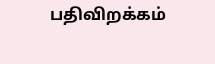பதிவிறக்கம்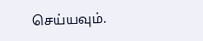செய்யவும்.